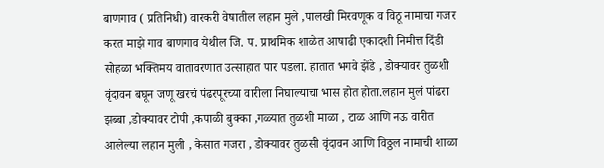बाणगाव ( प्रतिनिधी) वारकरी वेषातील लहान मुले ,पालखी मिरवणूक व विठू नामाचा गजर करत माझे गाव बाणगाव येथील जि. प. प्राथमिक शाळेत आषाढी एकादशी निमीत्त दिंडी सोहळा भक्तिमय वातावरणात उत्साहात पार पडला. हातात भगवे झेंडे , डोक्यावर तुळशी वृंदावन बघून जणू खरचं पंढरपूरच्या वारीला निघाल्याचा भास होत होता.लहान मुलं पांढरा झब्बा ,डोक्यावर टोपी ,कपाळी बुक्का ,गळ्यात तुळशी माळा , टाळ आणि नऊ वारीत आलेल्या लहान मुली , केसात गजरा , डोक्यावर तुळसी वृंदावन आणि विठ्ठल नामाची शाळा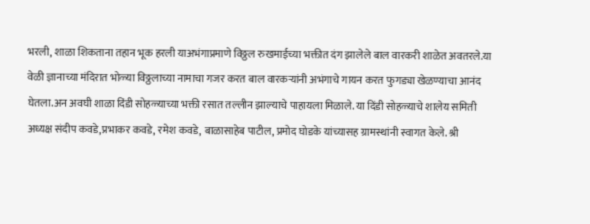भरली, शाळा शिकताना तहान भूक हरली याअभंगाप्रमाणे विठ्ठल रुखमाईच्या भक्तीत दंग झालेले बाल वारकरी शाळेत अवतरले.या वेळी ज्ञानाच्या मंदिरात भोळ्या विठ्ठलाच्या नामाचा गजर करत बाल वारकऱ्यांनी अभंगाचे गायन करत फुगड्या खेळण्याचा आनंद घेतला.अन अवघी शाळा दिंडी सोहळ्याच्या भक्ती रसात तल्लीन झाल्याचे पाहायला मिळाले. या दिंडी सोहळ्याचे शालेय समिती अध्यक्ष संदीप कवडे,प्रभाकर कवडे, रमेश कवडे, बाळासाहेब पाटील, प्रमोद घोडके यांच्यासह ग्रामस्थांनी स्वागत केले. श्री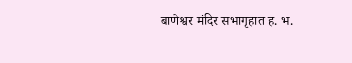बाणेश्वर मंदिर सभागृहात ह. भ.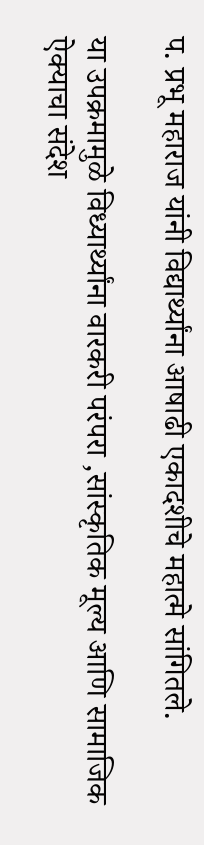प. प्रभू महाराज यांनी विद्यार्थ्यांना आषाढी एकादशीचे महात्मे सांगितले.

या उपक्रमामुळे विध्यार्थ्यांना वारकरी परंपरा ,सांस्कृतिक मूल्य आणि सामाजिक ऐक्याचा संदेश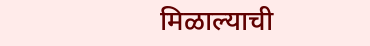मिळाल्याची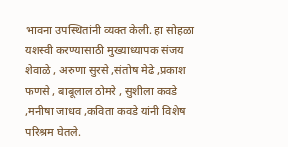भावना उपस्थितांनी व्यक्त केली. हा सोहळा यशस्वी करण्यासाठी मुख्याध्यापक संजय शेवाळे , अरुणा सुरसे ,संतोष मेढे ,प्रकाश फणसे , बाबूलाल ठोमरे , सुशीला कवडे ,मनीषा जाधव ,कविता कवडे यांनी विशेष परिश्रम घेतले.